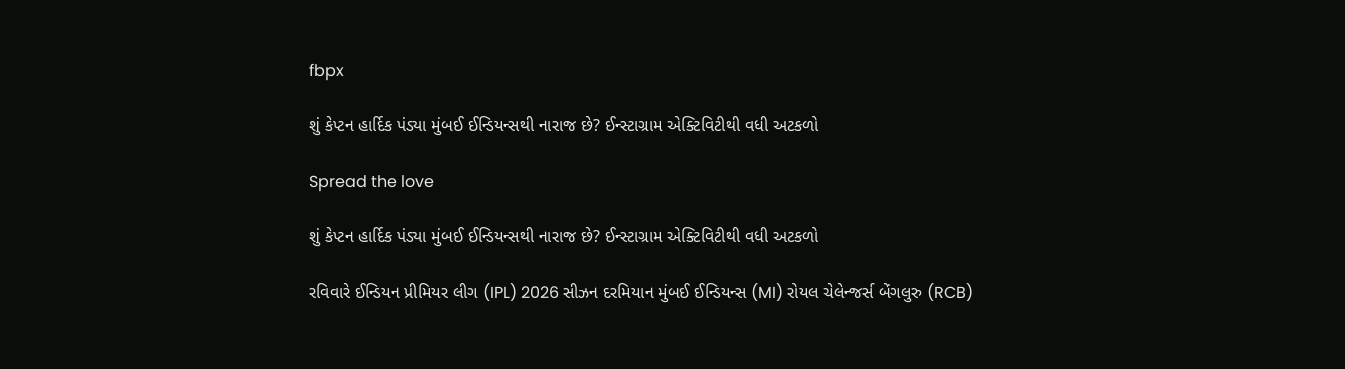fbpx

શું કેપ્ટન હાર્દિક પંડ્યા મુંબઈ ઈન્ડિયન્સથી નારાજ છે? ઈન્સ્ટાગ્રામ એક્ટિવિટીથી વધી અટકળો

Spread the love

શું કેપ્ટન હાર્દિક પંડ્યા મુંબઈ ઈન્ડિયન્સથી નારાજ છે? ઈન્સ્ટાગ્રામ એક્ટિવિટીથી વધી અટકળો

રવિવારે ઈન્ડિયન પ્રીમિયર લીગ (IPL) 2026 સીઝન દરમિયાન મુંબઈ ઈન્ડિયન્સ (MI) રોયલ ચેલેન્જર્સ બેંગલુરુ (RCB)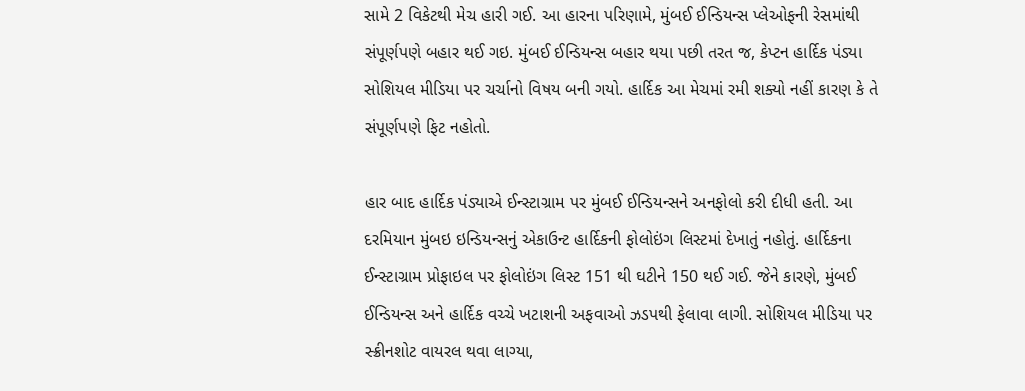સામે 2 વિકેટથી મેચ હારી ગઈ. આ હારના પરિણામે, મુંબઈ ઈન્ડિયન્સ પ્લેઓફની રેસમાંથી સંપૂર્ણપણે બહાર થઈ ગઇ. મુંબઈ ઈન્ડિયન્સ બહાર થયા પછી તરત જ, કેપ્ટન હાર્દિક પંડ્યા સોશિયલ મીડિયા પર ચર્ચાનો વિષય બની ગયો. હાર્દિક આ મેચમાં રમી શક્યો નહીં કારણ કે તે સંપૂર્ણપણે ફિટ નહોતો.

હાર બાદ હાર્દિક પંડ્યાએ ઈન્સ્ટાગ્રામ પર મુંબઈ ઈન્ડિયન્સને અનફોલો કરી દીધી હતી. આ દરમિયાન મુંબઇ ઇન્ડિયન્સનું એકાઉન્ટ હાર્દિકની ફોલોઇંગ લિસ્ટમાં દેખાતું નહોતું. હાર્દિકના ઈન્સ્ટાગ્રામ પ્રોફાઇલ પર ફોલોઇંગ લિસ્ટ 151 થી ઘટીને 150 થઈ ગઈ. જેને કારણે, મુંબઈ ઈન્ડિયન્સ અને હાર્દિક વચ્ચે ખટાશની અફવાઓ ઝડપથી ફેલાવા લાગી. સોશિયલ મીડિયા પર સ્ક્રીનશોટ વાયરલ થવા લાગ્યા,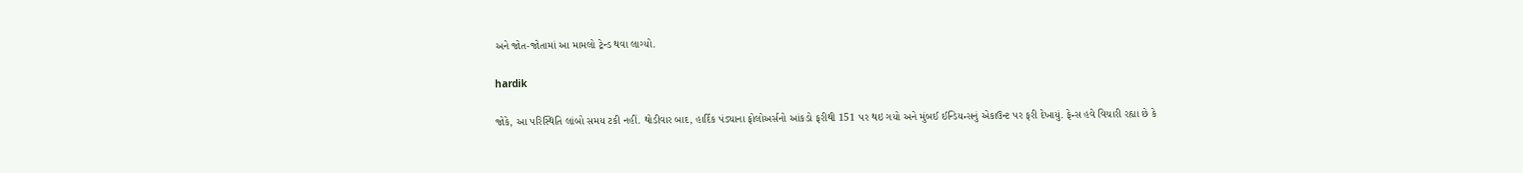અને જોત-જોતામાં આ મામલો ટ્રેન્ડ થવા લાગ્યો.

hardik

જોકે, આ પરિસ્થિતિ લાંબો સમય ટકી નહીં. થોડીવાર બાદ, હાર્દિક પંડ્યાના ફોલોઅર્સનો આંકડો ફરીથી 151 પર થઇ ગયો અને મુંબઈ ઈન્ડિયન્સનું એકાઉન્ટ પર ફરી દેખાયું. ફેન્સ હવે વિચારી રહ્યા છે કે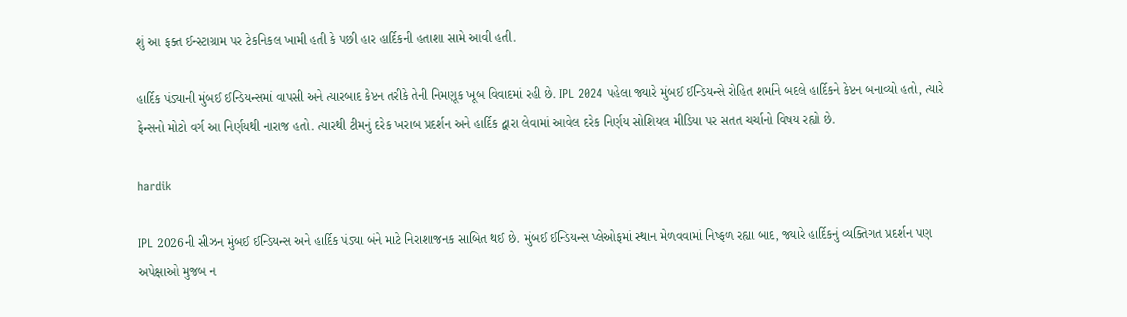શું આ ફક્ત ઈન્સ્ટાગ્રામ પર ટેકનિકલ ખામી હતી કે પછી હાર હાર્દિકની હતાશા સામે આવી હતી.

હાર્દિક પંડ્યાની મુંબઈ ઈન્ડિયન્સમાં વાપસી અને ત્યારબાદ કેપ્ટન તરીકે તેની નિમણૂક ખૂબ વિવાદમાં રહી છે. IPL 2024 પહેલા જ્યારે મુંબઈ ઈન્ડિયન્સે રોહિત શર્માને બદલે હાર્દિકને કેપ્ટન બનાવ્યો હતો, ત્યારે ફેન્સનો મોટો વર્ગ આ નિર્ણયથી નારાજ હતો. ત્યારથી ટીમનું દરેક ખરાબ પ્રદર્શન અને હાર્દિક દ્વારા લેવામાં આવેલ દરેક નિર્ણય સોશિયલ મીડિયા પર સતત ચર્ચાનો વિષય રહ્યો છે.

hardik

IPL 2026ની સીઝન મુંબઈ ઈન્ડિયન્સ અને હાર્દિક પંડ્યા બંને માટે નિરાશાજનક સાબિત થઈ છે. મુંબઈ ઈન્ડિયન્સ પ્લેઓફમાં સ્થાન મેળવવામાં નિષ્ફળ રહ્યા બાદ, જ્યારે હાર્દિકનું વ્યક્તિગત પ્રદર્શન પણ અપેક્ષાઓ મુજબ ન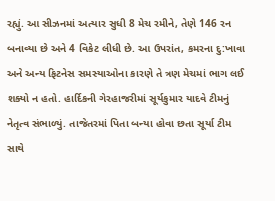રહ્યું. આ સીઝનમાં અત્યાર સુધી 8 મેચ રમીને, તેણે 146 રન બનાવ્યા છે અને 4 વિકેટ લીધી છે. આ ઉપરાંત, કમરના દુ:ખાવા અને અન્ય ફિટનેસ સમસ્યાઓના કારણે તે ત્રણ મેચમાં ભાગ લઈ શક્યો ન હતો. હાર્દિકની ગેરહાજરીમાં સૂર્યકુમાર યાદવે ટીમનું નેતૃત્વ સંભાળ્યું. તાજેતરમાં પિતા બન્યા હોવા છતા સૂર્યા ટીમ સાથે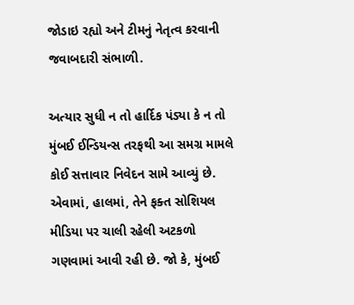જોડાઇ રહ્યો અને ટીમનું નેતૃત્વ કરવાની જવાબદારી સંભાળી.

અત્યાર સુધી ન તો હાર્દિક પંડ્યા કે ન તો મુંબઈ ઈન્ડિયન્સ તરફથી આ સમગ્ર મામલે કોઈ સત્તાવાર નિવેદન સામે આવ્યું છે. એવામાં, હાલમાં, તેને ફક્ત સોશિયલ મીડિયા પર ચાલી રહેલી અટકળો ગણવામાં આવી રહી છે. જો કે, મુંબઈ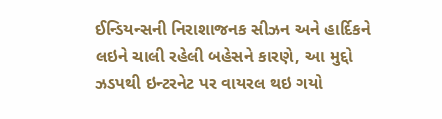ઈન્ડિયન્સની નિરાશાજનક સીઝન અને હાર્દિકને લઇને ચાલી રહેલી બહેસને કારણે, આ મુદ્દો ઝડપથી ઇન્ટરનેટ પર વાયરલ થઇ ગયો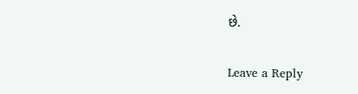છે.

Leave a Reply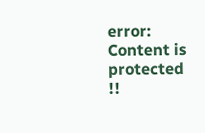error: Content is protected !!